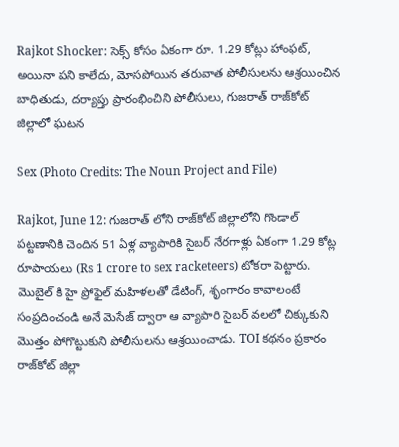Rajkot Shocker: సెక్స్ కోసం ఏకంగా రూ. 1.29 కోట్లు హాంఫట్, అయినా పని కాలేదు, మోసపోయిన తరువాత పోలీసులను ఆశ్రయించిన బాధితుడు, దర్యాప్తు ప్రారంభించిని పోలీసులు, గుజరాత్ రాజ్‌కోట్ జిల్లాలో ఘటన

Sex (Photo Credits: The Noun Project and File)

Rajkot, June 12: గుజరాత్ లోని రాజ్‌కోట్ జిల్లాలోని గొండాల్ పట్టణానికి చెందిన 51 ఏళ్ల వ్యాపారికి సైబర్‌ నేరగాళ్లు ఏకంగా 1.29 కోట్ల రూపాయలు (Rs 1 crore to sex racketeers) టోకరా పెట్టారు. మొబైల్ కి హై ప్రోఫైల్‌ మహిళలతో డేటింగ్‌, శృంగారం కావాలంటే సంప్రదించండి అనే మెసేజ్ ద్వారా ఆ వ్యాపారి సైబర్ వలలో చిక్కుకుని మొత్తం పోగొట్టుకుని పోలీసులను ఆశ్రయించాడు. TOI కథనం ప్రకారం రాజ్‌కోట్‌ జిల్లా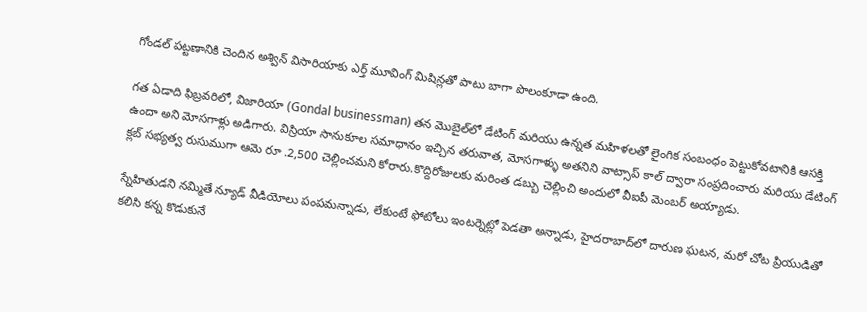గోండల్‌ పట్టణానికి చెందిన అశ్విన్‌ విసారియాకు ఎర్త్‌ మూవింగ్‌ మిషిన్లతో పాటు బాగా పొలంకూడా ఉంది.

గత ఏడాది ఫిబ్రవరిలో, విజారియా (Gondal businessman) తన మొబైల్‌లో డేటింగ్ మరియు ఉన్నత మహిళలతో లైంగిక సంబంధం పెట్టుకోవటానికి ఆసక్తి ఉందా అని మోసగాళ్లు అడిగారు. విస్రియా సానుకూల సమాధానం ఇచ్చిన తరువాత, మోసగాళ్ళు అతనిని వాట్సాప్ కాల్ ద్వారా సంప్రదించారు మరియు డేటింగ్ క్లబ్ సభ్యత్వ రుసుముగా ఆమె రూ .2,500 చెల్లించమని కోరారు.కొద్దిరోజులకు మరింత డబ్బు చెల్లించి అందులో వీఐపీ మెంబర్‌ అయ్యాడు.

స్నేహితుడని నమ్మితే న్యూడ్ వీడియోలు పంపమన్నాడు, లేకుంటే ఫోటోలు ఇంటర్నెట్లో పెడతా అన్నాడు, హైదరాబాద్‌లో దారుణ ఘటన, మరో చోట ప్రియుడితో కలిసి కన్న కొడుకునే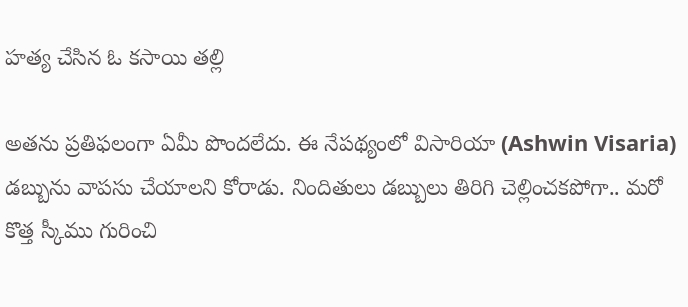హత్య చేసిన ఓ కసాయి తల్లి

అతను ప్రతిఫలంగా ఏమీ పొందలేదు. ఈ నేపథ్యంలో విసారియా (Ashwin Visaria) డబ్బును వాపసు చేయాలని కోరాడు. నిందితులు డబ్బులు తిరిగి చెల్లించకపోగా.. మరో కొత్త స్కీము గురించి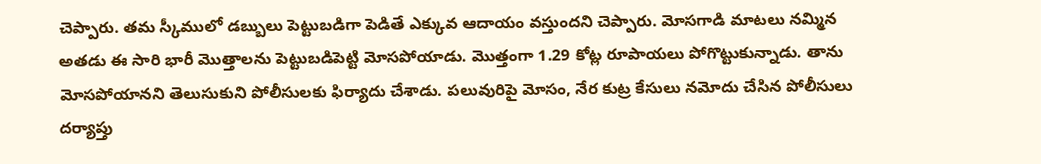చెప్పారు. తమ స్కీములో డబ్బులు పెట్టుబడిగా పెడితే ఎక్కువ ఆదాయం వస్తుందని చెప్పారు. మోసగాడి మాటలు నమ్మిన అతడు ఈ సారి భారీ మొత్తాలను పెట్టుబడిపెట్టి మోసపోయాడు. మొత్తంగా 1.29 కోట్ల రూపాయలు పోగొట్టుకున్నాడు. తాను మోసపోయానని తెలుసుకుని పోలీసులకు ఫిర్యాదు చేశాడు. పలువురిపై మోసం, నేర కుట్ర కేసులు నమోదు చేసిన పోలీసులు దర్యాప్తు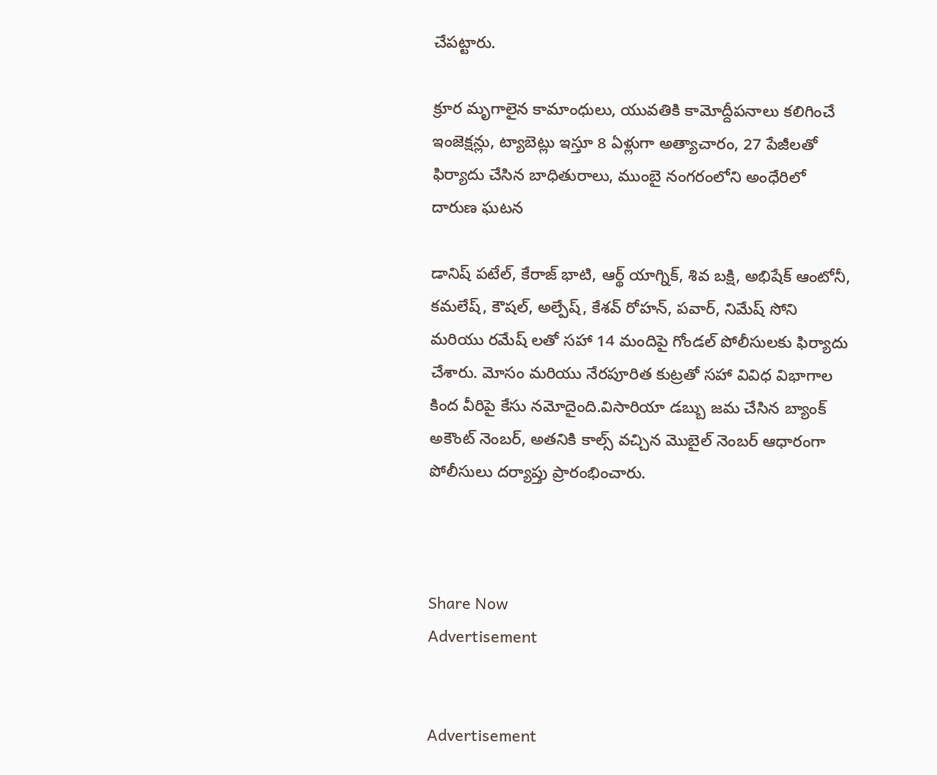చేపట్టారు.

క్రూర మృగాలైన కామాంధులు, యువతికి కామోద్దీప‌నాలు కలిగించే ఇంజెక్ష‌న్లు, ట్యాబెట్లు ఇస్తూ 8 ఏళ్లుగా అత్యాచారం, 27 పేజీలతో ఫిర్యాదు చేసిన బాధితురాలు, ముంబై నంగరంలోని అంధేరిలో దారుణ ఘటన

డానిష్ పటేల్, కేరాజ్ భాటి, ఆర్థ్ యాగ్నిక్, శివ బక్షి, అభిషేక్ ఆంటోనీ, కమలేష్, కౌషల్, అల్పేష్, కేశవ్ రోహన్, పవార్, నిమేష్ సోని మరియు రమేష్ లతో సహా 14 మందిపై గోండల్ పోలీసులకు ఫిర్యాదు చేశారు. మోసం మరియు నేరపూరిత కుట్రతో సహా వివిధ విభాగాల కింద వీరిపై కేసు నమోదైంది.విసారియా డబ్బు జమ చేసిన బ్యాంక్ అకౌంట్ నెంబర్, అతనికి కాల్స్ వచ్చిన మొబైల్ నెంబర్ ఆధారంగా పోలీసులు దర్యాప్తు ప్రారంభించారు.



Share Now
Advertisement


Advertisement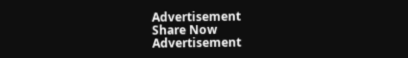Advertisement
Share Now
Advertisement